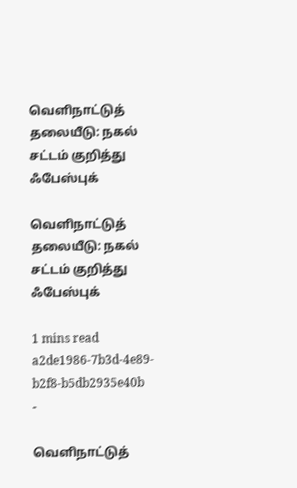வெளிநாட்டுத் தலையீடு: நகல் சட்டம் குறித்து ஃபேஸ்புக்

வெளிநாட்டுத் தலையீடு: நகல் சட்டம் குறித்து ஃபேஸ்புக்

1 mins read
a2de1986-7b3d-4e89-b2f8-b5db2935e40b
-

வெளிநாட்டுத்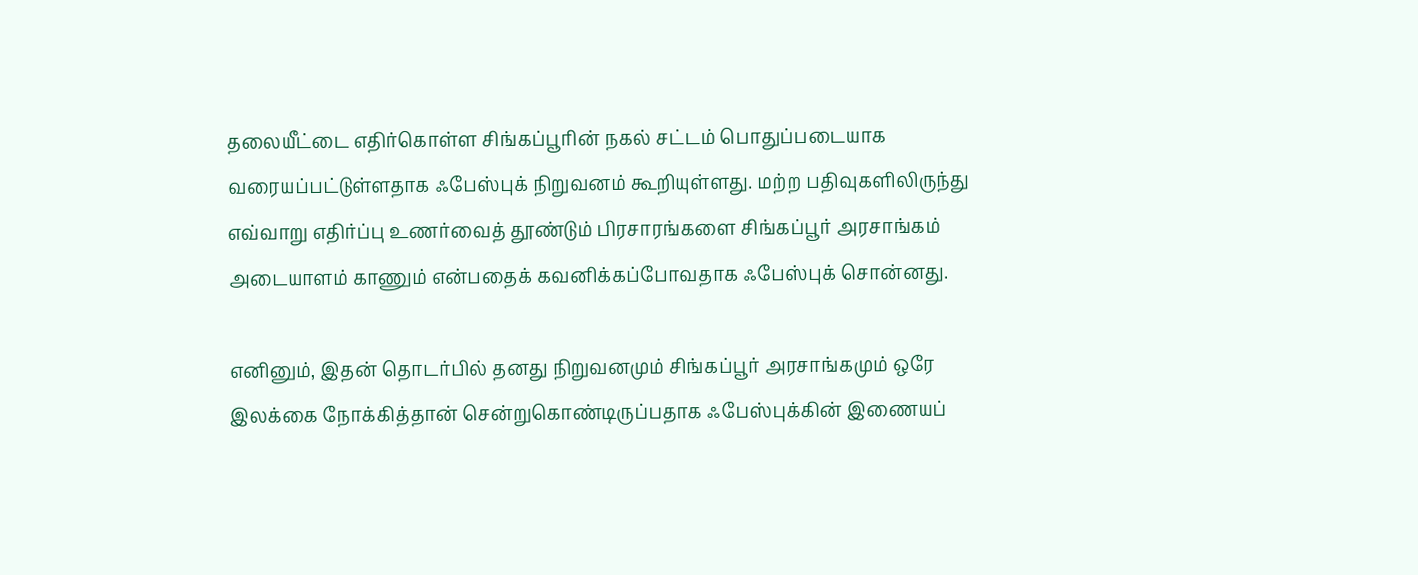தலையீட்டை எதிர்கொள்ள சிங்கப்பூரின் நகல் சட்டம் பொதுப்படையாக வரையப்பட்டுள்ளதாக ஃபேஸ்புக் நிறுவனம் கூறியுள்ளது. மற்ற பதிவுகளிலிருந்து எவ்வாறு எதிர்ப்பு உணர்வைத் தூண்டும் பிரசாரங்களை சிங்கப்பூர் அரசாங்கம் அடையாளம் காணும் என்பதைக் கவனிக்கப்போவதாக ஃபேஸ்புக் சொன்னது.

எனினும், இதன் தொடர்பில் தனது நிறுவனமும் சிங்கப்பூர் அரசாங்கமும் ஒரே இலக்கை நோக்கித்தான் சென்றுகொண்டிருப்பதாக ஃபேஸ்புக்கின் இணையப்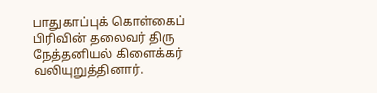பாதுகாப்புக் கொள்கைப் பிரிவின் தலைவர் திரு நேத்தனியல் கிளைக்கர் வலியுறுத்தினார்.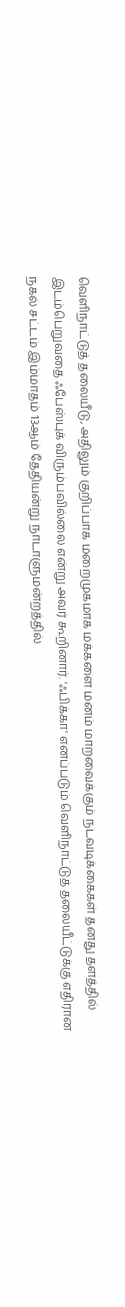வெளிநாட்டுத் தலையீடு, அதிலும் குறிப்பாக மறைமுகமாக மக்களை மனம் மாறவைக்கும் நடவடிக்கைகள் தனது தளத்தில் இடம்பெறுவதை ஃபேஸ்புக் விரும்பவில்லை என்று அவர் கூறினார். 'ஃபிக்கா' எனப்படும் வெளிநாட்டுத் தலையீட்டுக்கு எதிரான நகல் சட்டம் இம்மாதம் 13ஆம் தேதியன்று நாடாளுமன்றத்தில்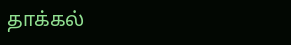தாக்கல்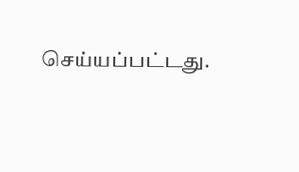செய்யப்பட்டது.